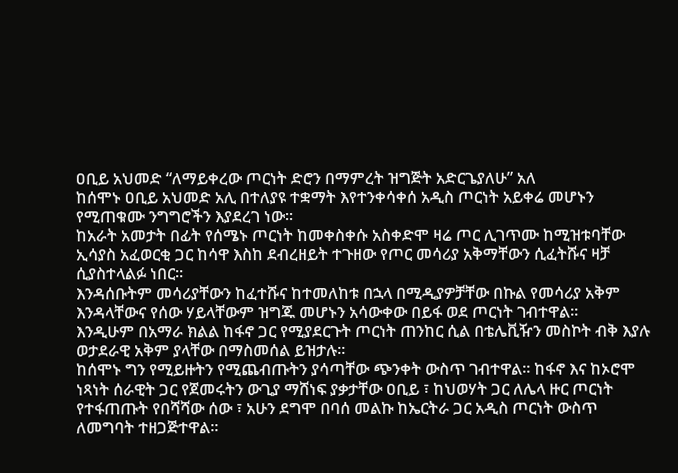ዐቢይ አህመድ “ለማይቀረው ጦርነት ድሮን በማምረት ዝግጅት አድርጌያለሁ” አለ
ከሰሞኑ ዐቢይ አህመድ አሊ በተለያዩ ተቋማት እየተንቀሳቀሰ አዲስ ጦርነት አይቀሬ መሆኑን የሚጠቁሙ ንግግሮችን እያደረገ ነው፡፡
ከአራት አመታት በፊት የሰሜኑ ጦርነት ከመቀስቀሱ አስቀድሞ ዛሬ ጦር ሊገጥሙ ከሚዝቱባቸው ኢሳያስ አፈወርቂ ጋር ከሳዋ እስከ ደብረዘይት ተጉዘው የጦር መሳሪያ አቅማቸውን ሲፈትሹና ዛቻ ሲያስተላልፉ ነበር፡፡
እንዳሰቡትም መሳሪያቸውን ከፈተሹና ከተመለከቱ በኋላ በሚዲያዎቻቸው በኩል የመሳሪያ አቅም እንዳላቸውና የሰው ሃይላቸውም ዝግጁ መሆኑን አሳውቀው በይፋ ወደ ጦርነት ገብተዋል፡፡
እንዲሁም በአማራ ክልል ከፋኖ ጋር የሚያደርጉት ጦርነት ጠንከር ሲል በቴሌቪዥን መስኮት ብቅ እያሉ ወታደራዊ አቅም ያላቸው በማስመሰል ይዝታሉ፡፡
ከሰሞኑ ግን የሚይዙትን የሚጨብጡትን ያሳጣቸው ጭንቀት ውስጥ ገብተዋል፡፡ ከፋኖ እና ከኦሮሞ ነጻነት ሰራዊት ጋር የጀመሩትን ውጊያ ማሸነፍ ያቃታቸው ዐቢይ ፣ ከህወሃት ጋር ለሌላ ዙር ጦርነት የተፋጠጡት የበሻሻው ሰው ፣ አሁን ደግሞ በባሰ መልኩ ከኤርትራ ጋር አዲስ ጦርነት ውስጥ ለመግባት ተዘጋጅተዋል፡፡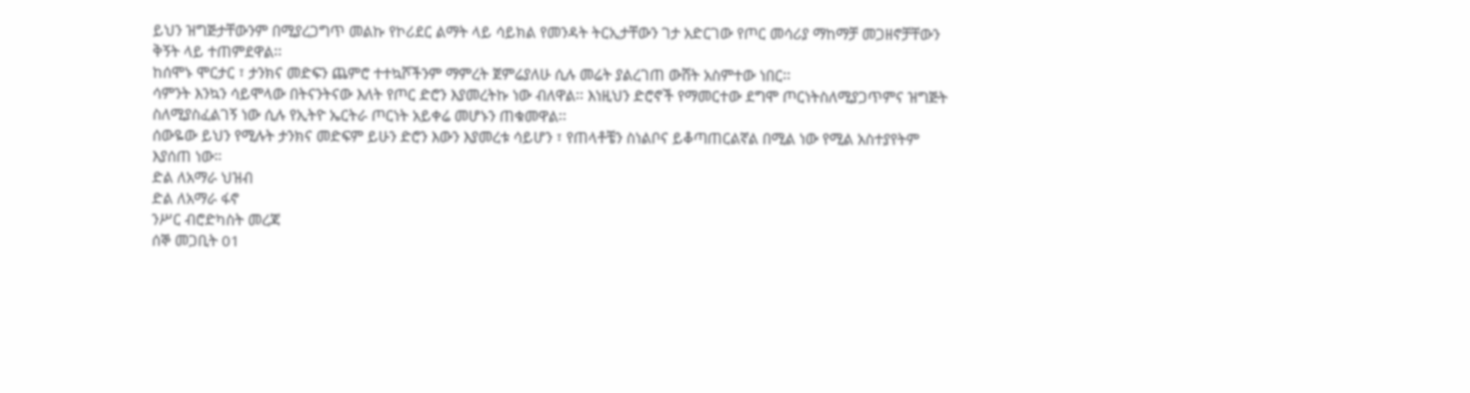ይህን ዝግጅታቸውንም በሚያረጋግጥ መልኩ የኮሪደር ልማት ላይ ሳይክል የመንዳት ትርኢታቸውን ገታ አድርገው የጦር መሳሪያ ማከማቻ መጋዘኖቻቸውን ቅኝት ላይ ተጠምደዋል፡፡
ከሰሞኑ ሞርታር ፣ ታንክና መድፍን ጨምሮ ተተኳሾችንም ማምረት ጀምሬያለሁ ሲሉ መሬት ያልረገጠ ውሸት አስምተው ነበር፡፡
ሳምንት እንኳን ሳይሞላው በትናንትናው እለት የጦር ድሮን እያመረትኩ ነው ብለዋል፡፡ እነዚህን ድሮኖች የማመርተው ደግሞ ጦርነትስለሚያጋጥምና ዝግጅት ስለሚያስፈልገኝ ነው ሲሉ የኢትዮ ኤርትራ ጦርነት አይቀሬ መሆኑን ጠቁመዋል፡፡
ሰውዬው ይህን የሚሉት ታንክና መድፍም ይሁን ድሮን እውን እያመረቱ ሳይሆን ፣ የጠላቶቼን ስነልቦና ይቆጣጠርልኛል በሚል ነው የሚል አስተያየትም እያሰጠ ነው።
ድል ለአማራ ህዝብ
ድል ለአማራ ፋኖ
ንሥር ብሮድካስት መረጃ
ሰኞ መጋቢት 01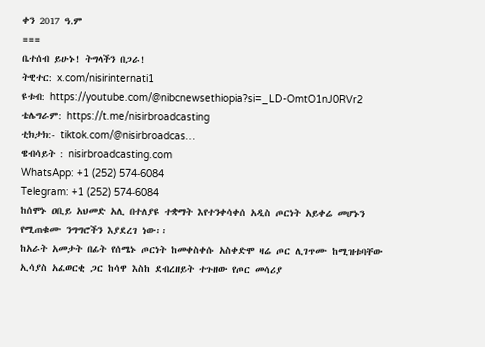ቀን 2017 ዓ.ም
===
ቤተሰብ ይሁኑ! ትግላችን በጋራ!
ትዊተር: x.com/nisirinternati1
ዩቱብ: https://youtube.com/@nibcnewsethiopia?si=_LD-OmtO1nJ0RVr2
ቴሌግራም: https://t.me/nisirbroadcasting
ቲክታክ:- tiktok.com/@nisirbroadcas…
ዌብሳይት : nisirbroadcasting.com
WhatsApp: +1 (252) 574‑6084
Telegram: +1 (252) 574‑6084
ከሰሞኑ ዐቢይ አህመድ አሊ በተለያዩ ተቋማት እየተንቀሳቀሰ አዲስ ጦርነት አይቀሬ መሆኑን የሚጠቁሙ ንግግሮችን እያደረገ ነው፡፡
ከአራት አመታት በፊት የሰሜኑ ጦርነት ከመቀስቀሱ አስቀድሞ ዛሬ ጦር ሊገጥሙ ከሚዝቱባቸው ኢሳያስ አፈወርቂ ጋር ከሳዋ እስከ ደብረዘይት ተጉዘው የጦር መሳሪያ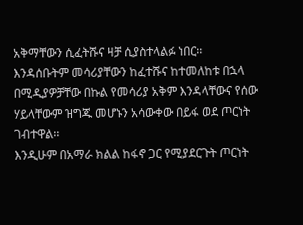አቅማቸውን ሲፈትሹና ዛቻ ሲያስተላልፉ ነበር፡፡
እንዳሰቡትም መሳሪያቸውን ከፈተሹና ከተመለከቱ በኋላ በሚዲያዎቻቸው በኩል የመሳሪያ አቅም እንዳላቸውና የሰው ሃይላቸውም ዝግጁ መሆኑን አሳውቀው በይፋ ወደ ጦርነት ገብተዋል፡፡
እንዲሁም በአማራ ክልል ከፋኖ ጋር የሚያደርጉት ጦርነት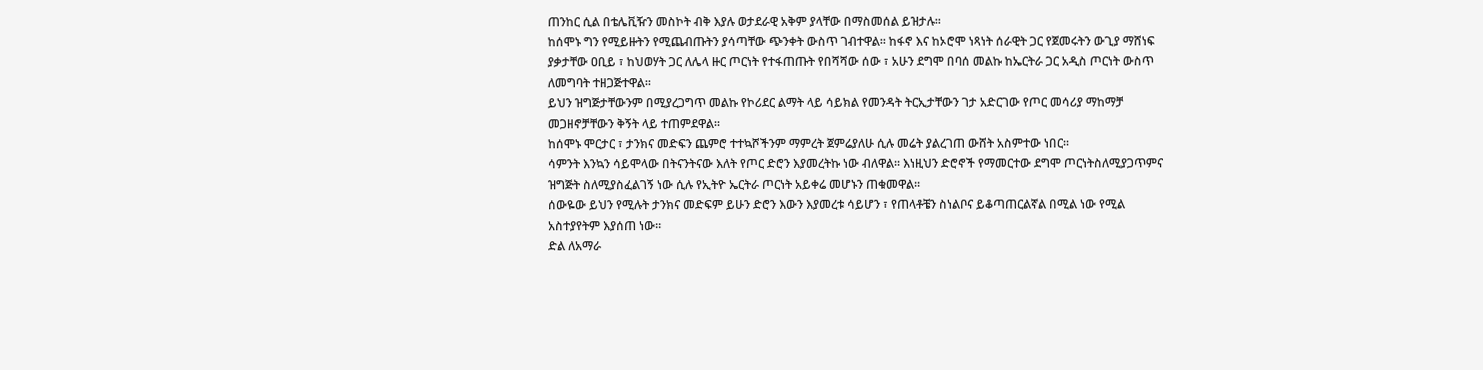ጠንከር ሲል በቴሌቪዥን መስኮት ብቅ እያሉ ወታደራዊ አቅም ያላቸው በማስመሰል ይዝታሉ፡፡
ከሰሞኑ ግን የሚይዙትን የሚጨብጡትን ያሳጣቸው ጭንቀት ውስጥ ገብተዋል፡፡ ከፋኖ እና ከኦሮሞ ነጻነት ሰራዊት ጋር የጀመሩትን ውጊያ ማሸነፍ ያቃታቸው ዐቢይ ፣ ከህወሃት ጋር ለሌላ ዙር ጦርነት የተፋጠጡት የበሻሻው ሰው ፣ አሁን ደግሞ በባሰ መልኩ ከኤርትራ ጋር አዲስ ጦርነት ውስጥ ለመግባት ተዘጋጅተዋል፡፡
ይህን ዝግጅታቸውንም በሚያረጋግጥ መልኩ የኮሪደር ልማት ላይ ሳይክል የመንዳት ትርኢታቸውን ገታ አድርገው የጦር መሳሪያ ማከማቻ መጋዘኖቻቸውን ቅኝት ላይ ተጠምደዋል፡፡
ከሰሞኑ ሞርታር ፣ ታንክና መድፍን ጨምሮ ተተኳሾችንም ማምረት ጀምሬያለሁ ሲሉ መሬት ያልረገጠ ውሸት አስምተው ነበር፡፡
ሳምንት እንኳን ሳይሞላው በትናንትናው እለት የጦር ድሮን እያመረትኩ ነው ብለዋል፡፡ እነዚህን ድሮኖች የማመርተው ደግሞ ጦርነትስለሚያጋጥምና ዝግጅት ስለሚያስፈልገኝ ነው ሲሉ የኢትዮ ኤርትራ ጦርነት አይቀሬ መሆኑን ጠቁመዋል፡፡
ሰውዬው ይህን የሚሉት ታንክና መድፍም ይሁን ድሮን እውን እያመረቱ ሳይሆን ፣ የጠላቶቼን ስነልቦና ይቆጣጠርልኛል በሚል ነው የሚል አስተያየትም እያሰጠ ነው።
ድል ለአማራ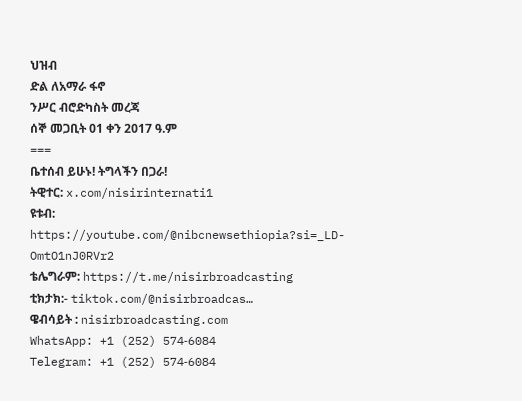ህዝብ
ድል ለአማራ ፋኖ
ንሥር ብሮድካስት መረጃ
ሰኞ መጋቢት 01 ቀን 2017 ዓ.ም
===
ቤተሰብ ይሁኑ! ትግላችን በጋራ!
ትዊተር: x.com/nisirinternati1
ዩቱብ: https://youtube.com/@nibcnewsethiopia?si=_LD-OmtO1nJ0RVr2
ቴሌግራም: https://t.me/nisirbroadcasting
ቲክታክ:- tiktok.com/@nisirbroadcas…
ዌብሳይት : nisirbroadcasting.com
WhatsApp: +1 (252) 574‑6084
Telegram: +1 (252) 574‑6084